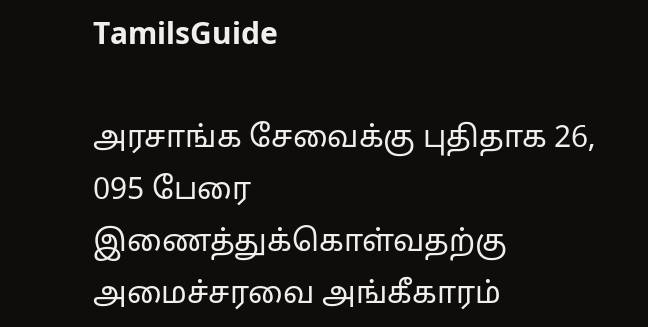TamilsGuide

அரசாங்க சேவைக்கு புதிதாக 26, 095 பேரை இணைத்துக்கொள்வதற்கு அமைச்சரவை அங்கீகாரம்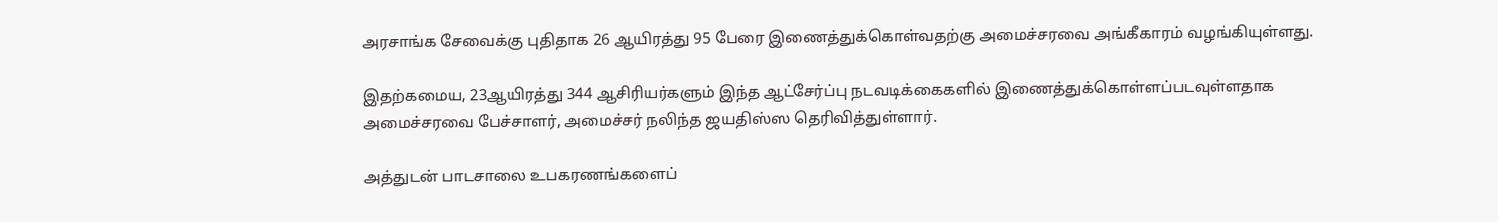அரசாங்க சேவைக்கு புதிதாக 26 ஆயிரத்து 95 பேரை இணைத்துக்கொள்வதற்கு அமைச்சரவை அங்கீகாரம் வழங்கியுள்ளது.

இதற்கமைய, 23ஆயிரத்து 344 ஆசிரியர்களும் இந்த ஆட்சேர்ப்பு நடவடிக்கைகளில் இணைத்துக்கொள்ளப்படவுள்ளதாக அமைச்சரவை பேச்சாளர், அமைச்சர் நலிந்த ஜயதிஸ்ஸ தெரிவித்துள்ளார்.

அத்துடன் பாடசாலை உபகரணங்களைப்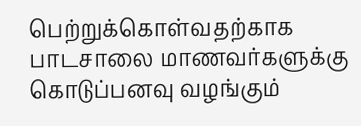பெற்றுக்கொள்வதற்காக பாடசாலை மாணவர்களுக்கு கொடுப்பனவு வழங்கும்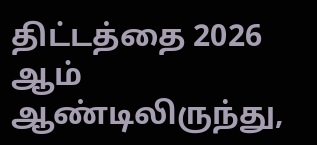திட்டத்தை 2026 ஆம் ஆண்டிலிருந்து,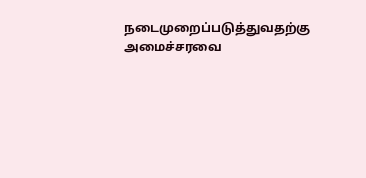நடைமுறைப்படுத்துவதற்கு அமைச்சரவை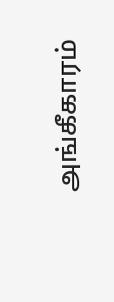அங்கீகாரம்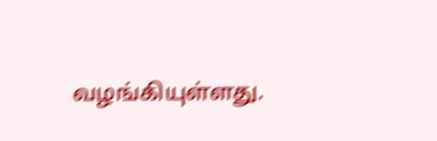வழங்கியுள்ளது.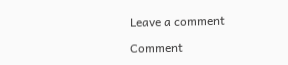Leave a comment

Comment